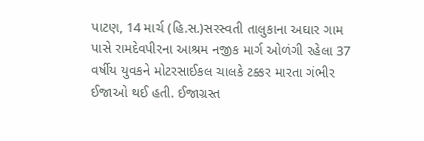પાટણ, 14 માર્ચ (હિ.સ.)સરસ્વતી તાલુકાના અઘાર ગામ પાસે રામદેવપીરના આશ્રમ નજીક માર્ગ ઓળંગી રહેલા 37 વર્ષીય યુવકને મોટરસાઈકલ ચાલકે ટક્કર મારતા ગંભીર ઈજાઓ થઈ હતી. ઈજાગ્રસ્ત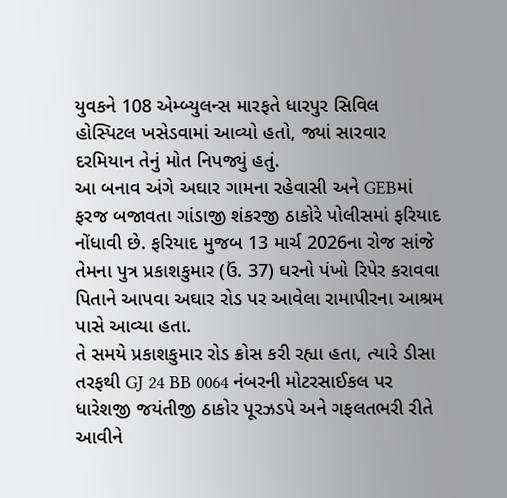યુવકને 108 એમ્બ્યુલન્સ મારફતે ધારપુર સિવિલ હોસ્પિટલ ખસેડવામાં આવ્યો હતો, જ્યાં સારવાર દરમિયાન તેનું મોત નિપજ્યું હતું.
આ બનાવ અંગે અઘાર ગામના રહેવાસી અને GEBમાં ફરજ બજાવતા ગાંડાજી શંકરજી ઠાકોરે પોલીસમાં ફરિયાદ નોંધાવી છે. ફરિયાદ મુજબ 13 માર્ચ 2026ના રોજ સાંજે તેમના પુત્ર પ્રકાશકુમાર (ઉં. 37) ઘરનો પંખો રિપેર કરાવવા પિતાને આપવા અઘાર રોડ પર આવેલા રામાપીરના આશ્રમ પાસે આવ્યા હતા.
તે સમયે પ્રકાશકુમાર રોડ ક્રોસ કરી રહ્યા હતા, ત્યારે ડીસા તરફથી GJ 24 BB 0064 નંબરની મોટરસાઈકલ પર ધારેશજી જયંતીજી ઠાકોર પૂરઝડપે અને ગફલતભરી રીતે આવીને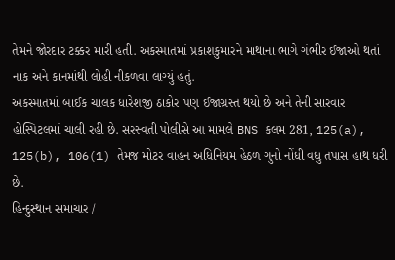તેમને જોરદાર ટક્કર મારી હતી. અકસ્માતમાં પ્રકાશકુમારને માથાના ભાગે ગંભીર ઈજાઓ થતાં નાક અને કાનમાંથી લોહી નીકળવા લાગ્યું હતું.
અકસ્માતમાં બાઈક ચાલક ધારેશજી ઠાકોર પણ ઈજાગ્રસ્ત થયો છે અને તેની સારવાર હોસ્પિટલમાં ચાલી રહી છે. સરસ્વતી પોલીસે આ મામલે BNS કલમ 281, 125(a), 125(b), 106(1) તેમજ મોટર વાહન અધિનિયમ હેઠળ ગુનો નોંધી વધુ તપાસ હાથ ધરી છે.
હિન્દુસ્થાન સમાચાર /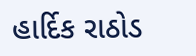હાર્દિક રાઠોડ